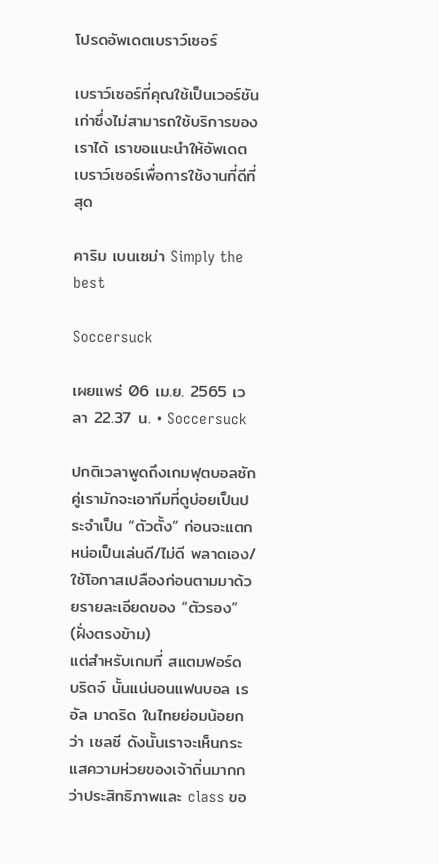โปรดอัพเดตเบราว์เซอร์

เบราว์เซอร์ที่คุณใช้เป็นเวอร์ชันเก่าซึ่งไม่สามารถใช้บริการของเราได้ เราขอแนะนำให้อัพเดตเบราว์เซอร์เพื่อการใช้งานที่ดีที่สุด

คาริม เบนเซม่า Simply the best

Soccersuck

เผยแพร่ 06 เม.ย. 2565 เวลา 22.37 น. • Soccersuck

ปกติเวลาพูดถึงเกมฟุตบอลซักคู่เรามักจะเอาทีมที่ดูบ่อยเป็นประจำเป็น “ตัวตั้ง” ก่อนจะแตกหน่อเป็นเล่นดี/ไม่ดี พลาดเอง/ใช้โอกาสเปลืองก่อนตามมาด้วยรายละเอียดของ “ตัวรอง” (ฝั่งตรงข้าม)
แต่สำหรับเกมที่ สแตมฟอร์ด บริดจ์ นั้นแน่นอนแฟนบอล เรอัล มาดริด ในไทยย่อมน้อยกว่า เชลซี ดังนั้นเราจะเห็นกระแสความห่วยของเจ้าถิ่นมากกว่าประสิทธิภาพและ class ขอ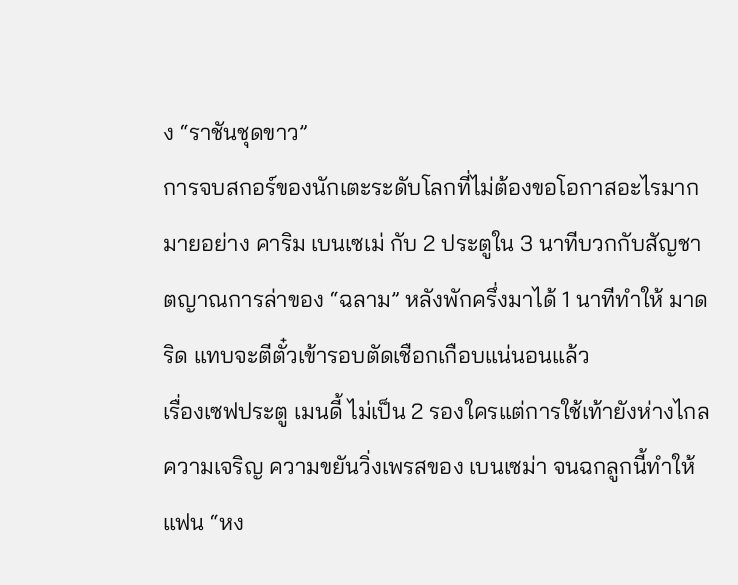ง “ราชันชุดขาว”
การจบสกอร์ของนักเตะระดับโลกที่ไม่ต้องขอโอกาสอะไรมากมายอย่าง คาริม เบนเซเม่ กับ 2 ประตูใน 3 นาทีบวกกับสัญชาตญาณการล่าของ “ฉลาม” หลังพักครึ่งมาได้ 1 นาทีทำให้ มาดริด แทบจะตีตั๋วเข้ารอบตัดเชือกเกือบแน่นอนแล้ว
เรื่องเซฟประตู เมนดี้ ไม่เป็น 2 รองใครแต่การใช้เท้ายังห่างไกลความเจริญ ความขยันวิ่งเพรสของ เบนเซม่า จนฉกลูกนี้ทำให้แฟน “หง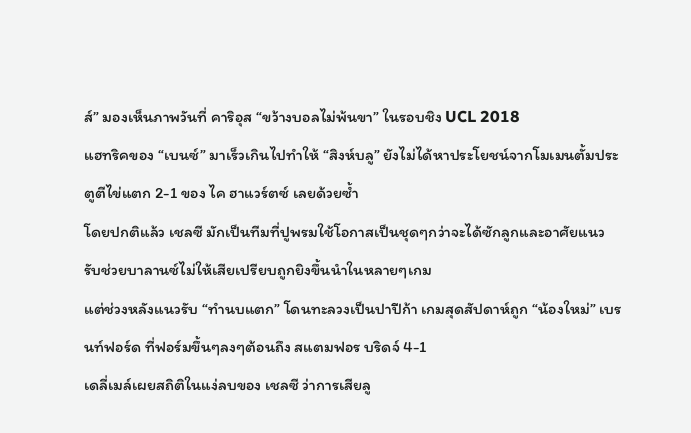ส์” มองเห็นภาพวันที่ คาริอุส “ขว้างบอลไม่พ้นขา” ในรอบชิง UCL 2018
แฮทริคของ “เบนซ์” มาเร็วเกินไปทำให้ “สิงห์บลู” ยังไม่ได้หาประโยชน์จากโมเมนตั้มประตูตีไข่แตก 2-1 ของ ไค ฮาแวร์ตซ์ เลยด้วยซ้ำ
โดยปกติแล้ว เชลซี มักเป็นทีมที่ปูพรมใช้โอกาสเป็นชุดๆกว่าจะได้ซักลูกและอาศัยแนวรับช่วยบาลานซ์ไม่ให้เสียเปรียบถูกยิงขึ้นนำในหลายๆเกม
แต่ช่วงหลังแนวรับ “ทำนบแตก” โดนทะลวงเป็นปาปีก้า เกมสุดสัปดาห์ถูก “น้องใหม่” เบรนท์ฟอร์ด ที่ฟอร์มขึ้นๆลงๆต้อนถึง สแตมฟอร บริดจ์ 4-1
เดลี่เมล์เผยสถิติในแง่ลบของ เชลซี ว่าการเสียลู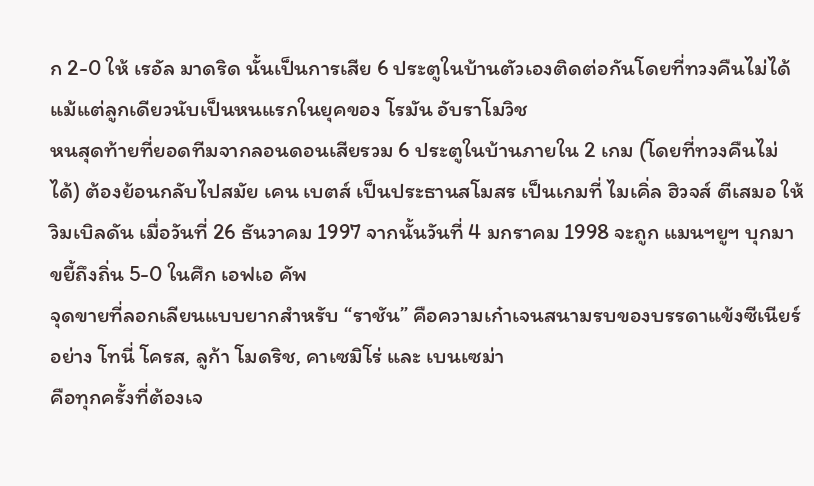ก 2-0 ให้ เรอัล มาดริด นั้นเป็นการเสีย 6 ประตูในบ้านตัวเองติดต่อกันโดยที่ทวงคืนไม่ได้แม้แต่ลูกเดียวนับเป็นหนแรกในยุคของ โรมัน อับราโมวิช
หนสุดท้ายที่ยอดทีมจากลอนดอนเสียรวม 6 ประตูในบ้านภายใน 2 เกม (โดยที่ทวงคืนไม่ได้) ต้องย้อนกลับไปสมัย เคน เบตส์ เป็นประธานสโมสร เป็นเกมที่ ไมเคิ่ล ฮิวจส์ ตีเสมอ ให้ วิมเบิลดัน เมื่อวันที่ 26 ธันวาคม 1997 จากนั้นวันที่ 4 มกราคม 1998 จะถูก แมนฯยูฯ บุกมาขยี้ถึงถิ่น 5-0 ในศึก เอฟเอ คัพ
จุดขายที่ลอกเลียนแบบยากสำหรับ “ราชัน” คือความเก๋าเจนสนามรบของบรรดาแข้งซีเนียร์อย่าง โทนี่ โครส, ลูก้า โมดริช, คาเซมิโร่ และ เบนเซม่า
คือทุกครั้งที่ต้องเจ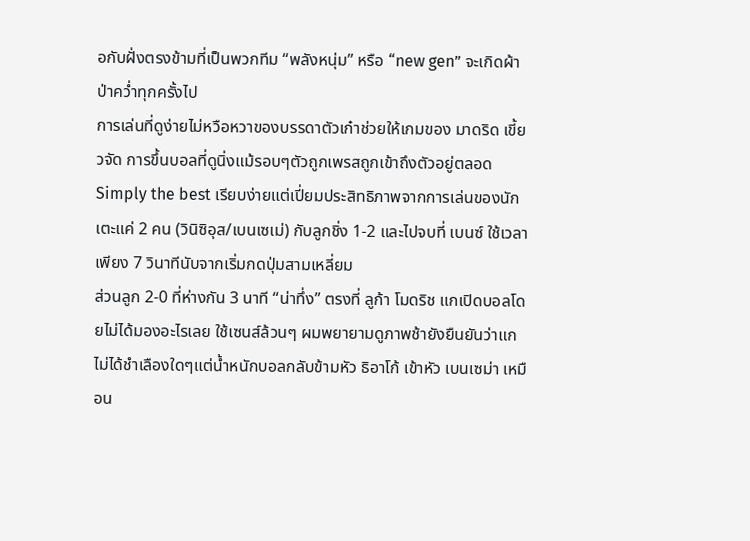อกับฝั่งตรงข้ามที่เป็นพวกทีม “พลังหนุ่ม” หรือ “new gen” จะเกิดผ้าป่าคว่ำทุกครั้งไป
การเล่นที่ดูง่ายไม่หวือหวาของบรรดาตัวเก๋าช่วยให้เกมของ มาดริด เขี้ยวจัด การขึ้นบอลที่ดูนิ่งแม้รอบๆตัวถูกเพรสถูกเข้าถึงตัวอยู่ตลอด
Simply the best เรียบง่ายแต่เปี่ยมประสิทธิภาพจากการเล่นของนักเตะแค่ 2 คน (วินิซิอุส/เบนเซเม่) กับลูกชิ่ง 1-2 และไปจบที่ เบนซ์ ใช้เวลาเพียง 7 วินาทีนับจากเริ่มกดปุ่มสามเหลี่ยม
ส่วนลูก 2-0 ที่ห่างกัน 3 นาที “น่าทึ่ง” ตรงที่ ลูก้า โมดริช แกเปิดบอลโดยไม่ได้มองอะไรเลย ใช้เซนส์ล้วนๆ ผมพยายามดูภาพช้ายังยืนยันว่าแกไม่ได้ชำเลืองใดๆแต่น้ำหนักบอลกลับข้ามหัว ธิอาโก้ เข้าหัว เบนเซม่า เหมือน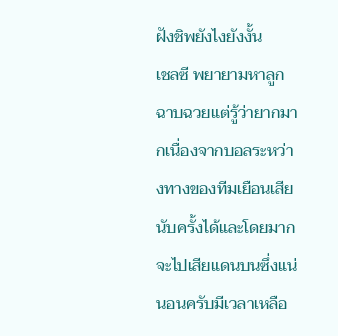ฝังชิพยังไงยังงั้น
เชลซี พยายามหาลูกฉาบฉวยแต่รู้ว่ายากมากเนื่องจากบอลระหว่างทางของทีมเยือนเสียนับครั้งได้และโดยมากจะไปเสียแดนบนซึ่งแน่นอนครับมีเวลาเหลือ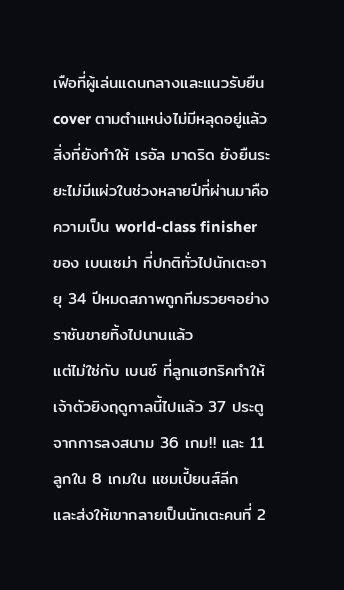เฟือที่ผู้เล่นแดนกลางและแนวรับยืน cover ตามตำแหน่งไม่มีหลุดอยู่แล้ว
สิ่งที่ยังทำให้ เรอัล มาดริด ยังยืนระยะไม่มีแผ่วในช่วงหลายปีที่ผ่านมาคือความเป็น world-class finisher ของ เบนเซม่า ที่ปกติทั่วไปนักเตะอายุ 34 ปีหมดสภาพถูกทีมรวยๆอย่างราชันขายทิ้งไปนานแล้ว
แต่ไม่ใช่กับ เบนซ์ ที่ลูกแฮทริคทำให้เจ้าตัวยิงฤดูกาลนี้ไปแล้ว 37 ประตูจากการลงสนาม 36 เกม!! และ 11 ลูกใน 8 เกมใน แชมเปี้ยนส์ลีก
และส่งให้เขากลายเป็นนักเตะคนที่ 2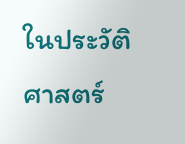ในประวัติศาสตร์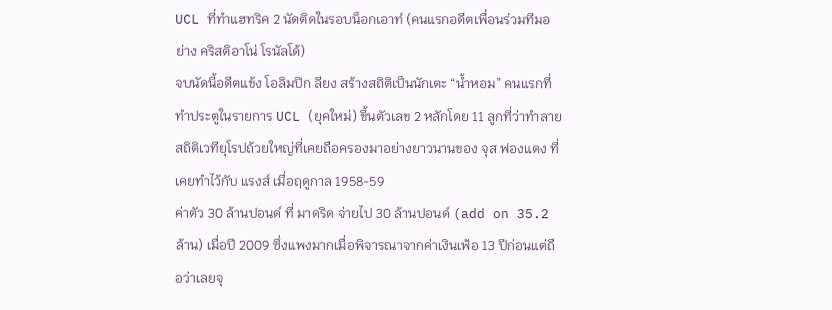UCL ที่ทำแฮทริค 2 นัดติดในรอบน็อกเอาท์ (คนแรกอดีตเพื่อนร่วมทีมอย่าง คริสติอาโน่ โรนัลโด้)
จบนัดนี้อดีตแข้ง โอลิมปิก ลียง สร้างสถิติเป็นนักเตะ “น้ำหอม” คนแรกที่ทำประตูในรายการ UCL (ยุคใหม่) ขึ้นตัวเลข 2 หลักโดย 11 ลูกที่ว่าทำลายสถิติเวทียุโรปถ้วยใหญ่ที่เคยถือครองมาอย่างยาวนานของ จุส ฟองแตง ที่เคยทำไว้กับ แรงส์ เมื่อฤดูกาล 1958-59
ค่าตัว 30 ล้านปอนด์ ที่ มาดริด จ่ายไป 30 ล้านปอนด์ (add on 35.2 ล้าน) เมื่อปี 2009 ซึ่งแพงมากเมื่อพิจารณาจากค่าเงินเฟ้อ 13 ปีก่อนแต่ถือว่าเลยจุ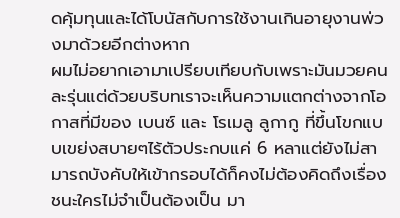ดคุ้มทุนและได้โบนัสกับการใช้งานเกินอายุงานพ่วงมาด้วยอีกต่างหาก
ผมไม่อยากเอามาเปรียบเทียบกับเพราะมันมวยคนละรุ่นแต่ด้วยบริบทเราจะเห็นความแตกต่างจากโอกาสที่มีของ เบนซ์ และ โรเมลู ลูกากู ที่ขึ้นโขกแบบเขย่งสบายๆไร้ตัวประกบแค่ 6 หลาแต่ยังไม่สามารถบังคับให้เข้ากรอบได้ก็คงไม่ต้องคิดถึงเรื่องชนะใครไม่จำเป็นต้องเป็น มา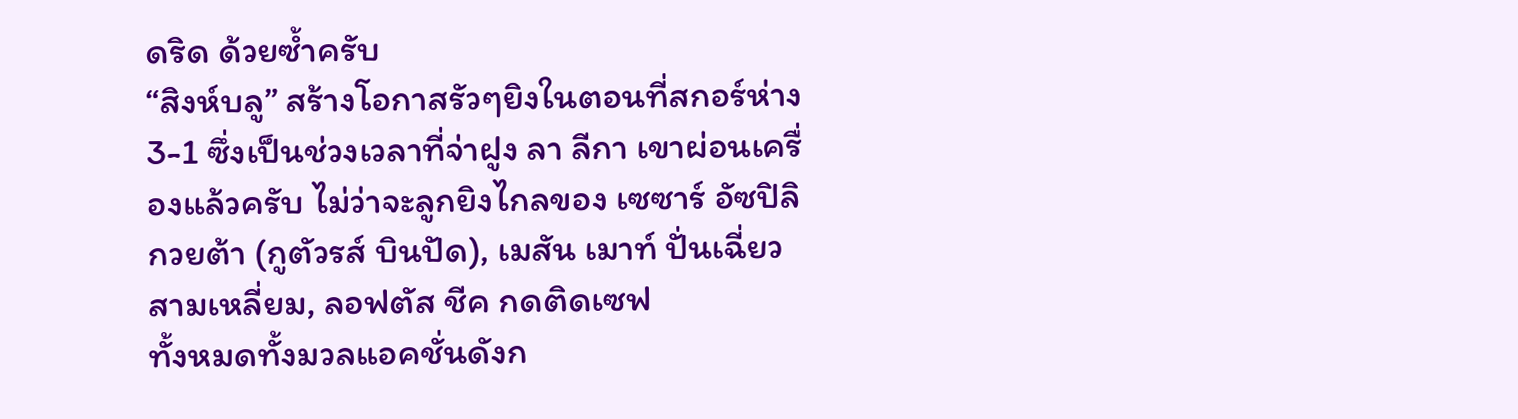ดริด ด้วยซ้ำครับ
“สิงห์บลู” สร้างโอกาสรัวๆยิงในตอนที่สกอร์ห่าง 3-1 ซึ่งเป็นช่วงเวลาที่จ่าฝูง ลา ลีกา เขาผ่อนเครื่องแล้วครับ ไม่ว่าจะลูกยิงไกลของ เซซาร์ อัซปิลิกวยต้า (กูตัวรส์ บินปัด), เมสัน เมาท์ ปั่นเฉี่ยวสามเหลี่ยม, ลอฟตัส ชีค กดติดเซฟ
ทั้งหมดทั้งมวลแอคชั่นดังก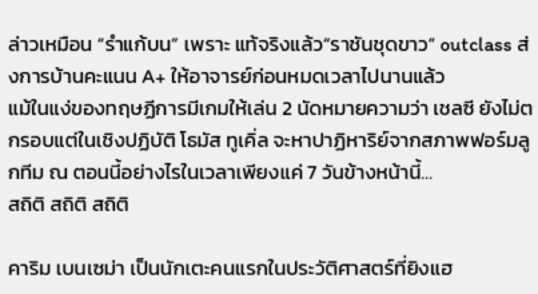ล่าวเหมือน “รำแก้บน” เพราะ แท้จริงแล้ว“ราชันชุดขาว” outclass ส่งการบ้านคะแนน A+ ให้อาจารย์ก่อนหมดเวลาไปนานแล้ว
แม้ในแง่ของทฤษฏีการมีเกมให้เล่น 2 นัดหมายความว่า เชลซี ยังไม่ตกรอบแต่ในเชิงปฏิบัติ โธมัส ทูเคิ่ล จะหาปาฏิหาริย์จากสภาพฟอร์มลูกทีม ณ ตอนนี้อย่างไรในเวลาเพียงแค่ 7 วันข้างหน้านี้…
สถิติ สถิติ สถิติ

คาริม เบนเซม่า เป็นนักเตะคนแรกในประวัติศาสตร์ที่ยิงแฮ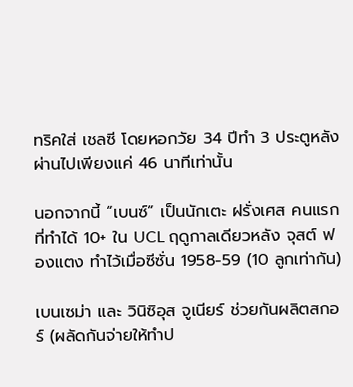ทริคใส่ เชลซี โดยหอกวัย 34 ปีทำ 3 ประตูหลังผ่านไปเพียงแค่ 46 นาทีเท่านั้น

นอกจากนี้ “เบนซ์” เป็นนักเตะ ฝรั่งเศส คนแรกที่ทำได้ 10+ ใน UCL ฤดูกาลเดียวหลัง จุสต์ ฟองแตง ทำไว้เมื่อซีซั่น 1958-59 (10 ลูกเท่ากัน)

เบนเซม่า และ วินิซิอุส จูเนียร์ ช่วยกันผลิตสกอร์ (ผลัดกันจ่ายให้ทำป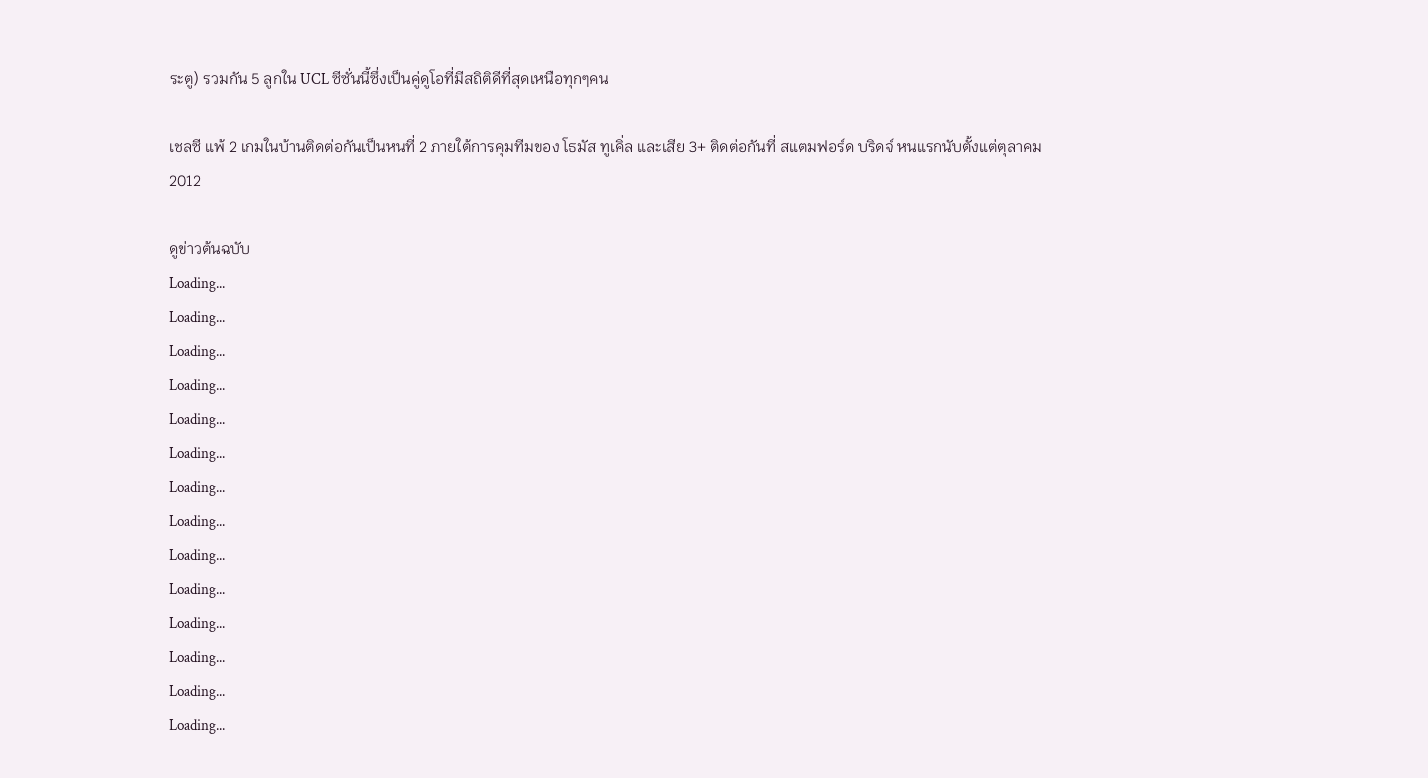ระตู) รวมกัน 5 ลูกใน UCL ซีซั่นนี้ซึ่งเป็นคู่ดูโอที่มีสถิติดีที่สุดเหนือทุกๆคน

เชลซี แพ้ 2 เกมในบ้านติดต่อกันเป็นหนที่ 2 ภายใต้การคุมทีมของ โธมัส ทูเคิ่ล และเสีย 3+ ติดต่อกันที่ สแตมฟอร์ด บริดจ์ หนแรกนับตั้งแต่ตุลาคม 2012

ดูข่าวต้นฉบับ
Loading...
Loading...
Loading...
Loading...
Loading...
Loading...
Loading...
Loading...
Loading...
Loading...
Loading...
Loading...
Loading...
Loading...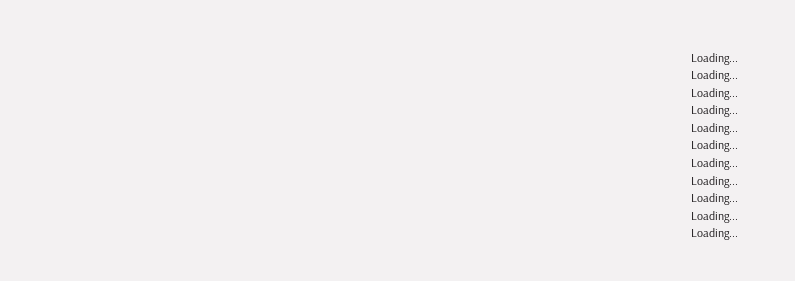Loading...
Loading...
Loading...
Loading...
Loading...
Loading...
Loading...
Loading...
Loading...
Loading...
Loading...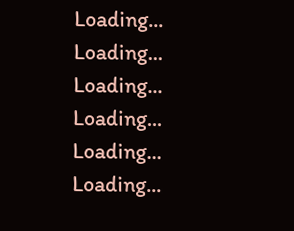Loading...
Loading...
Loading...
Loading...
Loading...
Loading...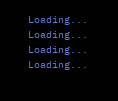Loading...
Loading...
Loading...
Loading...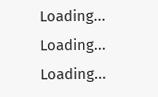Loading...
Loading...
Loading...